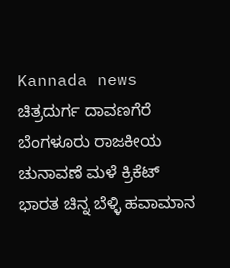Kannada news ಚಿತ್ರದುರ್ಗ ದಾವಣಗೆರೆ ಬೆಂಗಳೂರು ರಾಜಕೀಯ ಚುನಾವಣೆ ಮಳೆ ಕ್ರಿಕೆಟ್ ಭಾರತ ಚಿನ್ನ ಬೆಳ್ಳಿ ಹವಾಮಾನ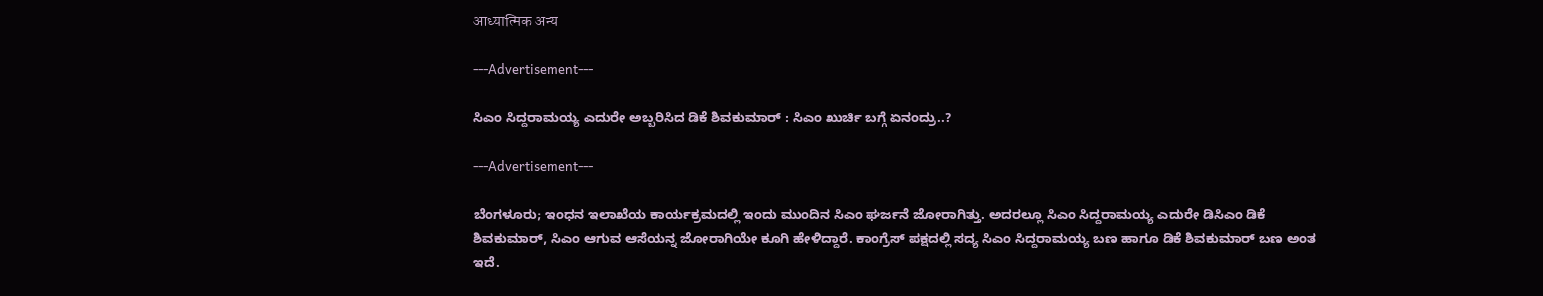आध्यात्मिक अन्य

---Advertisement---

ಸಿಎಂ ಸಿದ್ದರಾಮಯ್ಯ ಎದುರೇ ಅಬ್ಬರಿಸಿದ ಡಿಕೆ ಶಿವಕುಮಾರ್ : ಸಿಎಂ ಖುರ್ಚಿ ಬಗ್ಗೆ ಏನಂದ್ರು..?

---Advertisement---

ಬೆಂಗಳೂರು; ಇಂಧನ ಇಲಾಖೆಯ ಕಾರ್ಯಕ್ರಮದಲ್ಲಿ ಇಂದು ಮುಂದಿನ ಸಿಎಂ ಘರ್ಜನೆ ಜೋರಾಗಿತ್ತು. ಅದರಲ್ಲೂ ಸಿಎಂ ಸಿದ್ದರಾಮಯ್ಯ ಎದುರೇ ಡಿಸಿಎಂ ಡಿಕೆ ಶಿವಕುಮಾರ್, ಸಿಎಂ ಆಗುವ ಆಸೆಯನ್ನ ಜೋರಾಗಿಯೇ ಕೂಗಿ ಹೇಳಿದ್ದಾರೆ. ಕಾಂಗ್ರೆಸ್ ಪಕ್ಷದಲ್ಲಿ ಸದ್ಯ ಸಿಎಂ ಸಿದ್ದರಾಮಯ್ಯ ಬಣ ಹಾಗೂ ಡಿಕೆ ಶಿವಕುಮಾರ್ ಬಣ ಅಂತ ಇದೆ.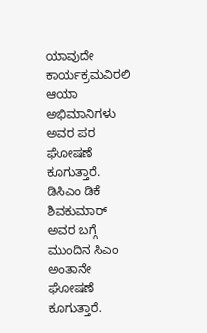ಯಾವುದೇ ಕಾರ್ಯಕ್ರಮವಿರಲಿ ಆಯಾ ಅಭಿಮಾನಿಗಳು ಅವರ ಪರ ಘೋಷಣೆ ಕೂಗುತ್ತಾರೆ. ಡಿಸಿಎಂ ಡಿಕೆ ಶಿವಕುಮಾರ್ ಅವರ ಬಗ್ಗೆ ಮುಂದಿನ ಸಿಎಂ ಅಂತಾನೇ ಘೋಷಣೆ ಕೂಗುತ್ತಾರೆ.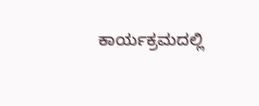ಕಾರ್ಯಕ್ರಮದಲ್ಲಿ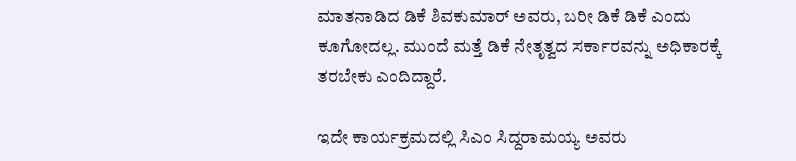ಮಾತನಾಡಿದ ಡಿಕೆ ಶಿವಕುಮಾರ್ ಅವರು, ಬರೀ ಡಿಕೆ ಡಿಕೆ ಎಂದು ಕೂಗೋದಲ್ಲ. ಮುಂದೆ ಮತ್ತೆ ಡಿಕೆ ನೇತೃತ್ವದ ಸರ್ಕಾರವನ್ನು ಅಧಿಕಾರಕ್ಕೆ ತರಬೇಕು ಎಂದಿದ್ದಾರೆ.

ಇದೇ ಕಾರ್ಯಕ್ರಮದಲ್ಲಿ ಸಿಎಂ ಸಿದ್ದರಾಮಯ್ಯ ಅವರು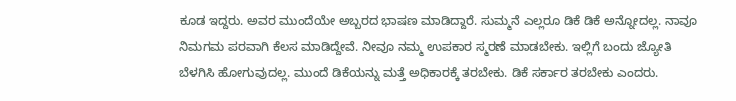ಕೂಡ ಇದ್ದರು. ಅವರ ಮುಂದೆಯೇ ಅಬ್ಬರದ ಭಾಷಣ ಮಾಡಿದ್ದಾರೆ. ಸುಮ್ಮನೆ ಎಲ್ಲರೂ ಡಿಕೆ ಡಿಕೆ ಅನ್ನೋದಲ್ಲ. ನಾವೂ ನಿಮಗಮ ಪರವಾಗಿ ಕೆಲಸ ಮಾಡಿದ್ದೇವೆ. ನೀವೂ ನಮ್ಮ ಉಪಕಾರ ಸ್ಮರಣೆ ಮಾಡಬೇಕು. ಇಲ್ಲಿಗೆ ಬಂದು ಜ್ಯೋತಿ ಬೆಳಗಿಸಿ ಹೋಗುವುದಲ್ಲ. ಮುಂದೆ ಡಿಕೆಯನ್ನು ಮತ್ತೆ ಅಧಿಕಾರಕ್ಕೆ ತರಬೇಕು. ಡಿಕೆ ಸರ್ಕಾರ ತರಬೇಕು ಎಂದರು.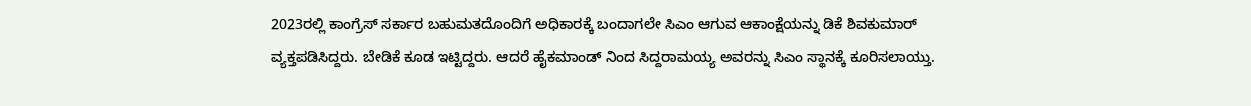2023ರಲ್ಲಿ ಕಾಂಗ್ರೆಸ್ ಸರ್ಕಾರ ಬಹುಮತದೊಂದಿಗೆ ಅಧಿಕಾರಕ್ಕೆ ಬಂದಾಗಲೇ ಸಿಎಂ ಆಗುವ ಆಕಾಂಕ್ಷೆಯನ್ನು ಡಿಕೆ ಶಿವಕುಮಾರ್ ವ್ಯಕ್ತಪಡಿಸಿದ್ದರು. ಬೇಡಿಕೆ ಕೂಡ ಇಟ್ಟಿದ್ದರು. ಆದರೆ ಹೈಕಮಾಂಡ್ ನಿಂದ ಸಿದ್ದರಾಮಯ್ಯ ಅವರನ್ನು ಸಿಎಂ ಸ್ಥಾನಕ್ಕೆ ಕೂರಿಸಲಾಯ್ತು.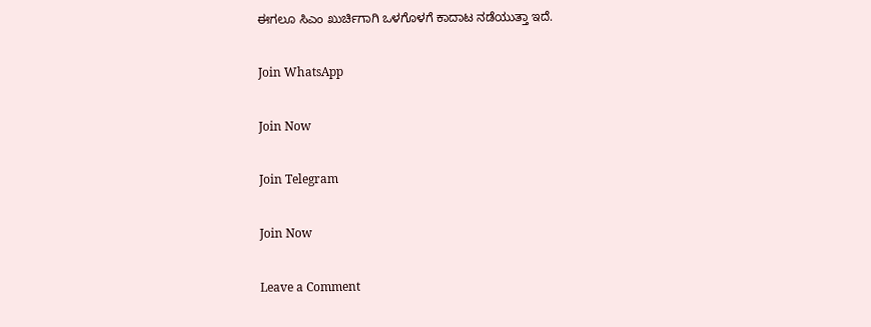ಈಗಲೂ ಸಿಎಂ ಖುರ್ಚಿಗಾಗಿ ಒಳಗೊಳಗೆ ಕಾದಾಟ ನಡೆಯುತ್ತಾ ಇದೆ.

Join WhatsApp

Join Now

Join Telegram

Join Now

Leave a Comment